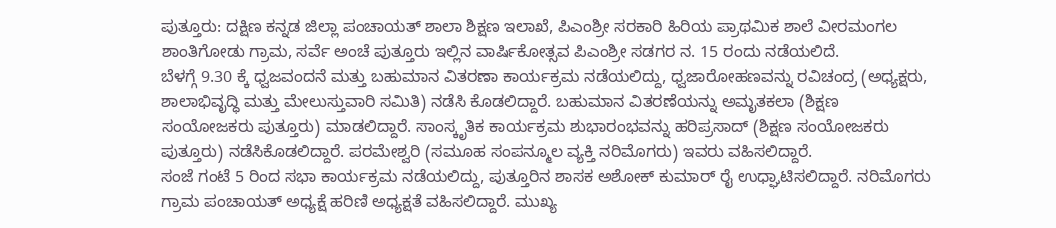ಪುತ್ತೂರು: ದಕ್ಷಿಣ ಕನ್ನಡ ಜಿಲ್ಲಾ ಪಂಚಾಯತ್ ಶಾಲಾ ಶಿಕ್ಷಣ ಇಲಾಖೆ, ಪಿಎಂಶ್ರೀ ಸರಕಾರಿ ಹಿರಿಯ ಪ್ರಾಥಮಿಕ ಶಾಲೆ ವೀರಮಂಗಲ ಶಾಂತಿಗೋಡು ಗ್ರಾಮ, ಸರ್ವೆ ಅಂಚೆ ಪುತ್ತೂರು ಇಲ್ಲಿನ ವಾರ್ಷಿಕೋತ್ಸವ ಪಿಎಂಶ್ರೀ ಸಡಗರ ನ. 15 ರಂದು ನಡೆಯಲಿದೆ.
ಬೆಳಗ್ಗೆ 9.30 ಕ್ಕೆ ಧ್ವಜವಂದನೆ ಮತ್ತು ಬಹುಮಾನ ವಿತರಣಾ ಕಾರ್ಯಕ್ರಮ ನಡೆಯಲಿದ್ದು, ಧ್ವಜಾರೋಹಣವನ್ನು ರವಿಚಂದ್ರ (ಅಧ್ಯಕ್ಷರು, ಶಾಲಾಭಿವೃದ್ಧಿ ಮತ್ತು ಮೇಲುಸ್ತುವಾರಿ ಸಮಿತಿ) ನಡೆಸಿ ಕೊಡಲಿದ್ದಾರೆ. ಬಹುಮಾನ ವಿತರಣೆಯನ್ನು ಅಮೃತಕಲಾ (ಶಿಕ್ಷಣ ಸಂಯೋಜಕರು ಪುತ್ತೂರು) ಮಾಡಲಿದ್ದಾರೆ. ಸಾಂಸ್ಕೃತಿಕ ಕಾರ್ಯಕ್ರಮ ಶುಭಾರಂಭವನ್ನು ಹರಿಪ್ರಸಾದ್ (ಶಿಕ್ಷಣ ಸಂಯೋಜಕರು ಪುತ್ತೂರು) ನಡೆಸಿಕೊಡಲಿದ್ದಾರೆ. ಪರಮೇಶ್ವರಿ (ಸಮೂಹ ಸಂಪನ್ಮೂಲ ವ್ಯಕ್ತಿ ನರಿಮೊಗರು) ಇವರು ವಹಿಸಲಿದ್ದಾರೆ.
ಸಂಜೆ ಗಂಟೆ 5 ರಿಂದ ಸಭಾ ಕಾರ್ಯಕ್ರಮ ನಡೆಯಲಿದ್ದು, ಪುತ್ತೂರಿನ ಶಾಸಕ ಅಶೋಕ್ ಕುಮಾರ್ ರೈ ಉಧ್ಘಾಟಿಸಲಿದ್ದಾರೆ. ನರಿಮೊಗರು ಗ್ರಾಮ ಪಂಚಾಯತ್ ಅಧ್ಯಕ್ಷೆ ಹರಿಣಿ ಅಧ್ಯಕ್ಷತೆ ವಹಿಸಲಿದ್ದಾರೆ. ಮುಖ್ಯ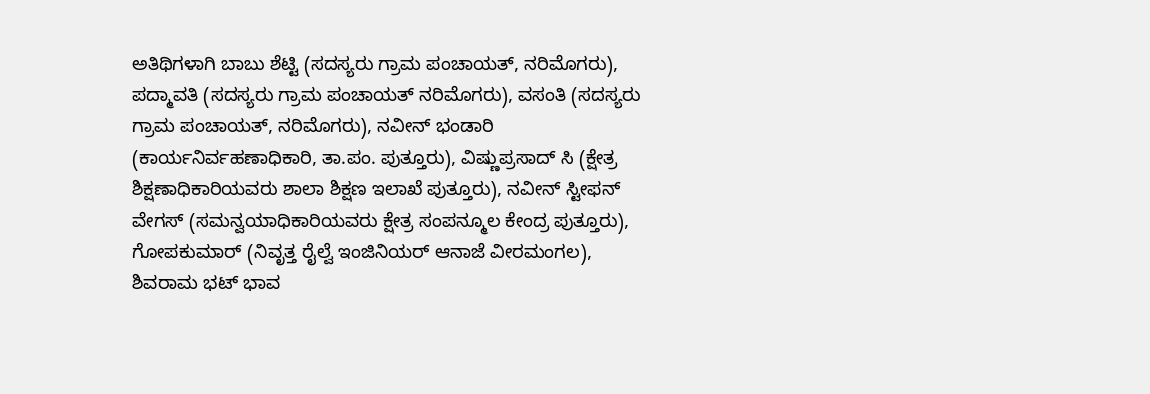ಅತಿಥಿಗಳಾಗಿ ಬಾಬು ಶೆಟ್ಟಿ (ಸದಸ್ಯರು ಗ್ರಾಮ ಪಂಚಾಯತ್, ನರಿಮೊಗರು), ಪದ್ಮಾವತಿ (ಸದಸ್ಯರು ಗ್ರಾಮ ಪಂಚಾಯತ್ ನರಿಮೊಗರು), ವಸಂತಿ (ಸದಸ್ಯರು ಗ್ರಾಮ ಪಂಚಾಯತ್, ನರಿಮೊಗರು), ನವೀನ್ ಭಂಡಾರಿ (ಕಾರ್ಯನಿರ್ವಹಣಾಧಿಕಾರಿ, ತಾ.ಪಂ. ಪುತ್ತೂರು), ವಿಷ್ಣುಪ್ರಸಾದ್ ಸಿ (ಕ್ಷೇತ್ರ ಶಿಕ್ಷಣಾಧಿಕಾರಿಯವರು ಶಾಲಾ ಶಿಕ್ಷಣ ಇಲಾಖೆ ಪುತ್ತೂರು), ನವೀನ್ ಸ್ಟೀಫನ್ ವೇಗಸ್ (ಸಮನ್ವಯಾಧಿಕಾರಿಯವರು ಕ್ಷೇತ್ರ ಸಂಪನ್ಮೂಲ ಕೇಂದ್ರ ಪುತ್ತೂರು), ಗೋಪಕುಮಾರ್ (ನಿವೃತ್ತ ರೈಲ್ವೆ ಇಂಜಿನಿಯರ್ ಆನಾಜೆ ವೀರಮಂಗಲ), ಶಿವರಾಮ ಭಟ್ ಭಾವ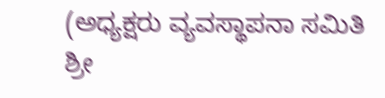(ಅಧ್ಯಕ್ಷರು ವ್ಯವಸ್ಥಾಪನಾ ಸಮಿತಿ ಶ್ರೀ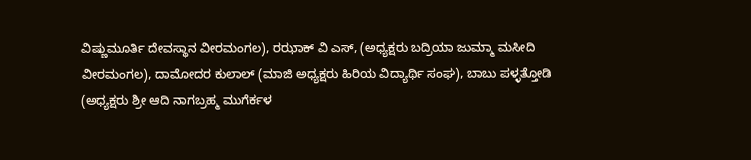ವಿಷ್ಣುಮೂರ್ತಿ ದೇವಸ್ಥಾನ ವೀರಮಂಗಲ), ರಝಾಕ್ ವಿ ಎಸ್, (ಅಧ್ಯಕ್ಷರು ಬದ್ರಿಯಾ ಜುಮ್ಮಾ ಮಸೀದಿ ವೀರಮಂಗಲ), ದಾಮೋದರ ಕುಲಾಲ್ (ಮಾಜಿ ಅಧ್ಯಕ್ಷರು ಹಿರಿಯ ವಿದ್ಯಾರ್ಥಿ ಸಂಘ), ಬಾಬು ಪಳ್ಳತ್ತೋಡಿ (ಅಧ್ಯಕ್ಷರು ಶ್ರೀ ಆದಿ ನಾಗಬ್ರಹ್ಮ ಮುಗೆರ್ಕಳ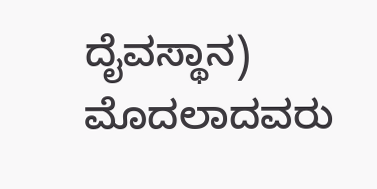ದೈವಸ್ಥಾನ) ಮೊದಲಾದವರು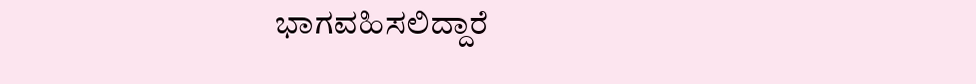ಭಾಗವಹಿಸಲಿದ್ದಾರೆ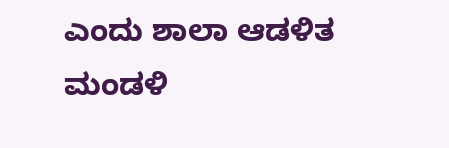ಎಂದು ಶಾಲಾ ಆಡಳಿತ ಮಂಡಳಿ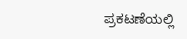ಪ್ರಕಟಣೆಯಲ್ಲಿ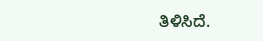ತಿಳಿಸಿದೆ.